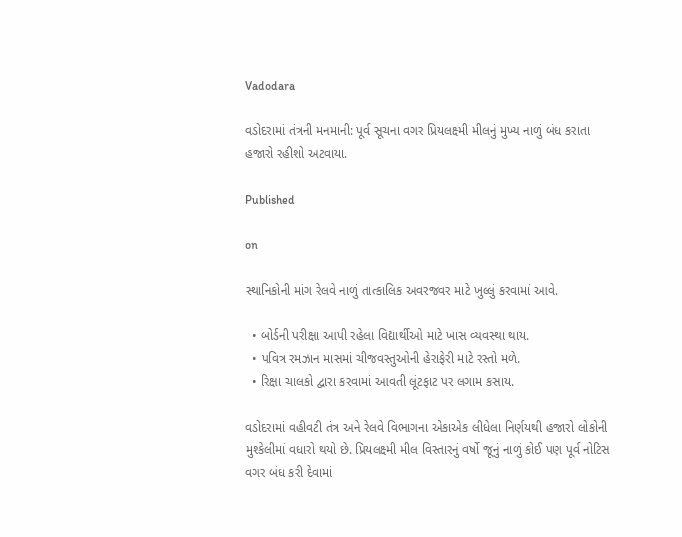Vadodara

વડોદરામાં તંત્રની મનમાની: પૂર્વ સૂચના વગર પ્રિયલક્ષ્મી મીલનું મુખ્ય નાળું બંધ કરાતા હજારો રહીશો અટવાયા.

Published

on

સ્થાનિકોની માંગ રેલવે નાળું તાત્કાલિક અવરજવર માટે ખુલ્લું કરવામાં આવે.

  • બોર્ડની પરીક્ષા આપી રહેલા વિદ્યાર્થીઓ માટે ખાસ વ્યવસ્થા થાય.
  • પવિત્ર રમઝાન માસમાં ચીજવસ્તુઓની હેરાફેરી માટે રસ્તો મળે.
  • રિક્ષા ચાલકો દ્વારા કરવામાં આવતી લૂંટફાટ પર લગામ કસાય.

વડોદરામાં વહીવટી તંત્ર અને રેલવે વિભાગના એકાએક લીધેલા નિર્ણયથી હજારો લોકોની મુશ્કેલીમાં વધારો થયો છે. પ્રિયલક્ષ્મી મીલ વિસ્તારનું વર્ષો જૂનું નાળું કોઈ પણ પૂર્વ નોટિસ વગર બંધ કરી દેવામાં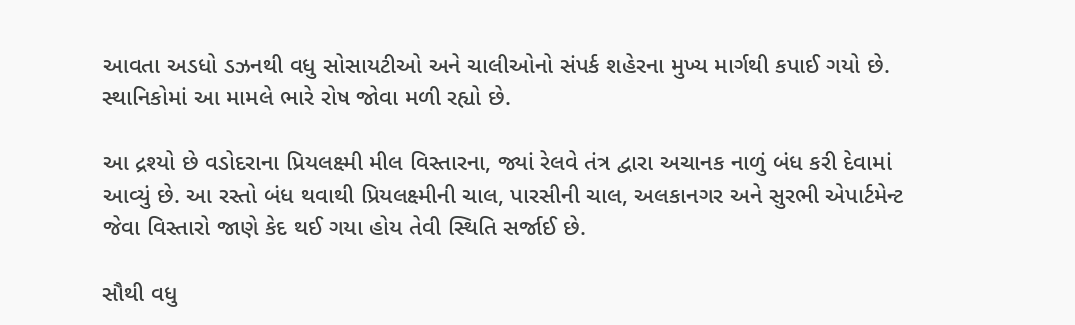આવતા અડધો ડઝનથી વધુ સોસાયટીઓ અને ચાલીઓનો સંપર્ક શહેરના મુખ્ય માર્ગથી કપાઈ ગયો છે. સ્થાનિકોમાં આ મામલે ભારે રોષ જોવા મળી રહ્યો છે.

આ દ્રશ્યો છે વડોદરાના પ્રિયલક્ષ્મી મીલ વિસ્તારના, જ્યાં રેલવે તંત્ર દ્વારા અચાનક નાળું બંધ કરી દેવામાં આવ્યું છે. આ રસ્તો બંધ થવાથી પ્રિયલક્ષ્મીની ચાલ, પારસીની ચાલ, અલકાનગર અને સુરભી એપાર્ટમેન્ટ જેવા વિસ્તારો જાણે કેદ થઈ ગયા હોય તેવી સ્થિતિ સર્જાઈ છે.

સૌથી વધુ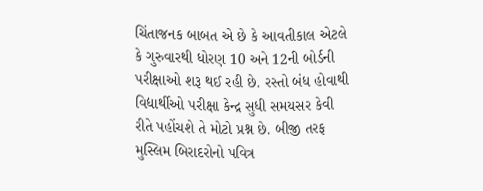ચિંતાજનક બાબત એ છે કે આવતીકાલ એટલે કે ગુરુવારથી ધોરણ 10 અને 12ની બોર્ડની પરીક્ષાઓ શરૂ થઈ રહી છે. રસ્તો બંધ હોવાથી વિદ્યાર્થીઓ પરીક્ષા કેન્દ્ર સુધી સમયસર કેવી રીતે પહોંચશે તે મોટો પ્રશ્ન છે. બીજી તરફ મુસ્લિમ બિરાદરોનો પવિત્ર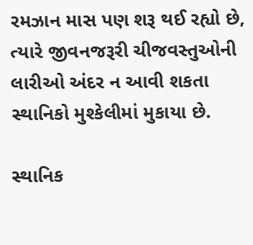રમઝાન માસ પણ શરૂ થઈ રહ્યો છે, ત્યારે જીવનજરૂરી ચીજવસ્તુઓની લારીઓ અંદર ન આવી શકતા સ્થાનિકો મુશ્કેલીમાં મુકાયા છે.

સ્થાનિક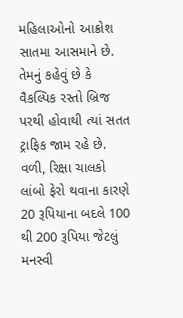મહિલાઓનો આક્રોશ સાતમા આસમાને છે. તેમનું કહેવું છે કે વૈકલ્પિક રસ્તો બ્રિજ પરથી હોવાથી ત્યાં સતત ટ્રાફિક જામ રહે છે. વળી, રિક્ષા ચાલકો લાંબો ફેરો થવાના કારણે 20 રૂપિયાના બદલે 100 થી 200 રૂપિયા જેટલું મનસ્વી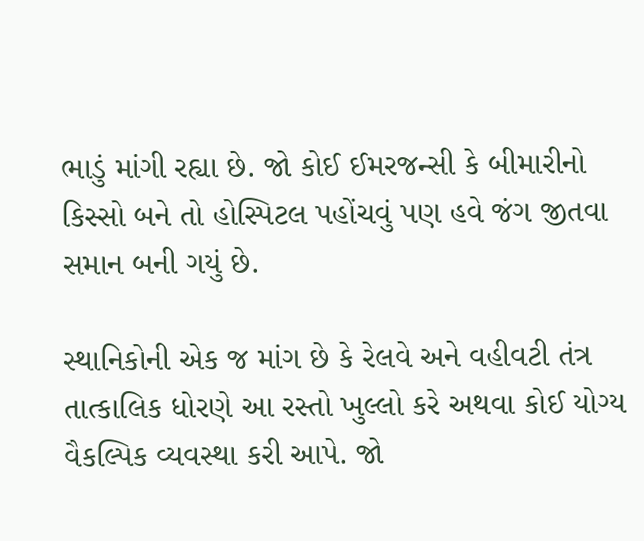ભાડું માંગી રહ્યા છે. જો કોઈ ઈમરજન્સી કે બીમારીનો કિસ્સો બને તો હોસ્પિટલ પહોંચવું પણ હવે જંગ જીતવા સમાન બની ગયું છે.

સ્થાનિકોની એક જ માંગ છે કે રેલવે અને વહીવટી તંત્ર તાત્કાલિક ધોરણે આ રસ્તો ખુલ્લો કરે અથવા કોઈ યોગ્ય વૈકલ્પિક વ્યવસ્થા કરી આપે. જો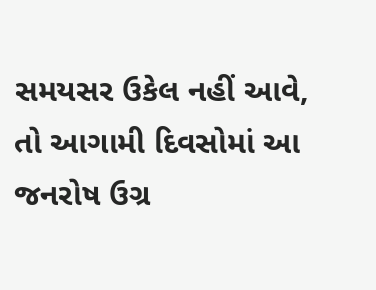સમયસર ઉકેલ નહીં આવે, તો આગામી દિવસોમાં આ જનરોષ ઉગ્ર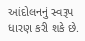આંદોલનનું સ્વરૂપ ધારણ કરી શકે છે.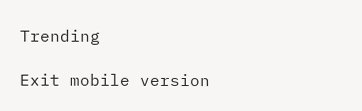Trending

Exit mobile version